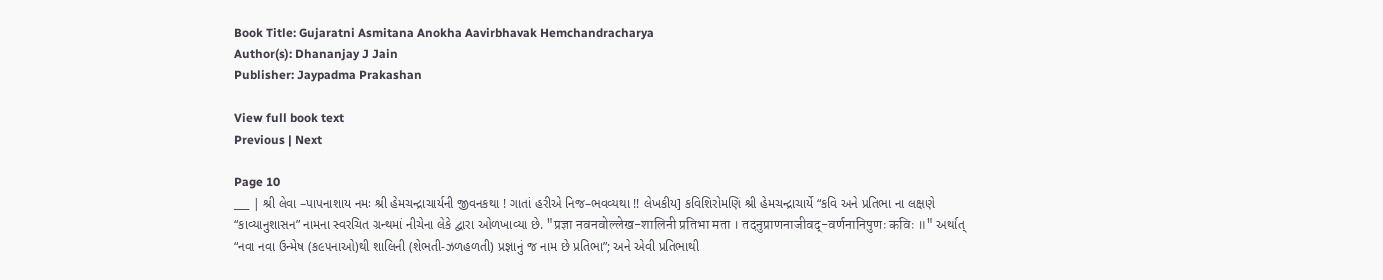Book Title: Gujaratni Asmitana Anokha Aavirbhavak Hemchandracharya
Author(s): Dhananjay J Jain
Publisher: Jaypadma Prakashan

View full book text
Previous | Next

Page 10
___ | શ્રી લેવા –પાપનાશાય નમઃ શ્રી હેમચન્દ્રાચાર્યની જીવનકથા ! ગાતાં હરીએ નિજ–ભવવ્યથા !! લેખકીય] કવિશિરોમણિ શ્રી હેમચન્દ્રાચાર્યે “કવિ અને પ્રતિભા ના લક્ષણે “કાવ્યાનુશાસન” નામના સ્વરચિત ગ્રન્થમાં નીચેના લેકે દ્વારા ઓળખાવ્યા છે. "प्रज्ञा नवनवोल्लेख-शालिनी प्रतिभा मता । तदनुप्राणनाजीवद्-वर्णनानिपुणः कविः ॥" અર્થાત્ “નવા નવા ઉન્મેષ (ક૯૫નાઓ)થી શાલિની (શેભતી-ઝળહળતી) પ્રજ્ઞાનું જ નામ છે પ્રતિભા”; અને એવી પ્રતિભાથી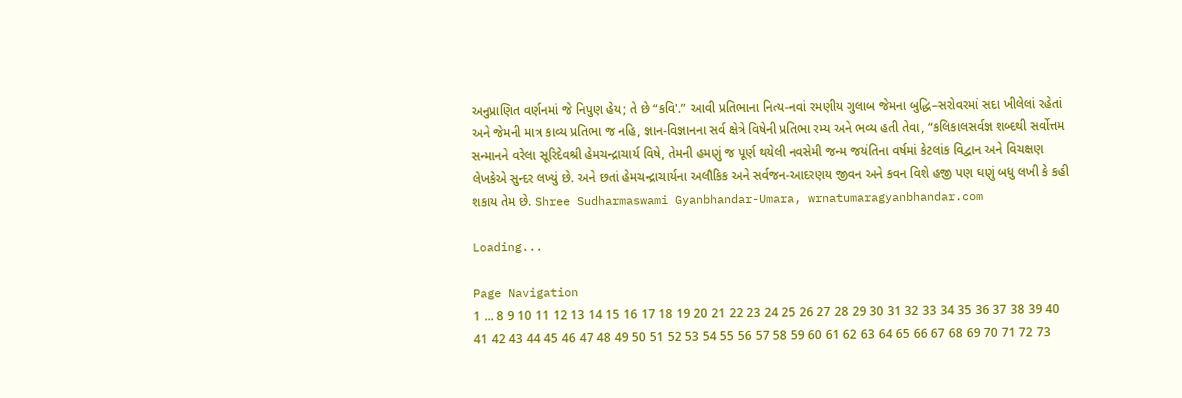અનુપ્રાણિત વર્ણનમાં જે નિપુણ હેય; તે છે “કવિ'.” આવી પ્રતિભાના નિત્ય-નવાં રમણીય ગુલાબ જેમના બુદ્ધિ–સરોવરમાં સદા ખીલેલાં રહેતાં અને જેમની માત્ર કાવ્ય પ્રતિભા જ નહિ, જ્ઞાન-વિજ્ઞાનના સર્વ ક્ષેત્રે વિષેની પ્રતિભા રમ્ય અને ભવ્ય હતી તેવા, “કલિકાલસર્વજ્ઞ શબ્દથી સર્વોત્તમ સન્માનને વરેલા સૂરિદેવશ્રી હેમચન્દ્રાચાર્ય વિષે, તેમની હમણું જ પૂર્ણ થયેલી નવસેમી જન્મ જયંતિના વર્ષમાં કેટલાંક વિદ્વાન અને વિચક્ષણ લેખકેએ સુન્દર લખ્યું છે. અને છતાં હેમચન્દ્રાચાર્યના અલૌકિક અને સર્વજન-આદરણય જીવન અને કવન વિશે હજી પણ ઘણું બધુ લખી કે કહી શકાય તેમ છે. Shree Sudharmaswami Gyanbhandar-Umara, wrnatumaragyanbhandar.com

Loading...

Page Navigation
1 ... 8 9 10 11 12 13 14 15 16 17 18 19 20 21 22 23 24 25 26 27 28 29 30 31 32 33 34 35 36 37 38 39 40 41 42 43 44 45 46 47 48 49 50 51 52 53 54 55 56 57 58 59 60 61 62 63 64 65 66 67 68 69 70 71 72 73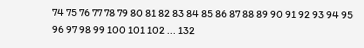74 75 76 77 78 79 80 81 82 83 84 85 86 87 88 89 90 91 92 93 94 95 96 97 98 99 100 101 102 ... 132